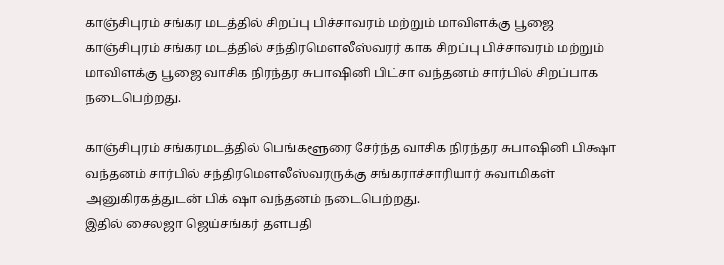காஞ்சிபுரம் சங்கர மடத்தில் சிறப்பு பிச்சாவரம் மற்றும் மாவிளக்கு பூஜை
காஞ்சிபுரம் சங்கர மடத்தில் சந்திரமௌலீஸ்வரர் காக சிறப்பு பிச்சாவரம் மற்றும் மாவிளக்கு பூஜை வாசிக நிரந்தர சுபாஷினி பிட்சா வந்தனம் சார்பில் சிறப்பாக நடைபெற்றது.

காஞ்சிபுரம் சங்கரமடத்தில் பெங்களூரை சேர்ந்த வாசிக நிரந்தர சுபாஷினி பிக்ஷா வந்தனம் சார்பில் சந்திரமௌலீஸ்வரருக்கு சங்கராச்சாரியார் சுவாமிகள் அனுகிரகத்துடன் பிக் ஷா வந்தனம் நடைபெற்றது.
இதில் சைலஜா ஜெய்சங்கர் தளபதி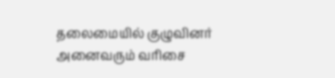தலைமையில் குழுவினர் அனைவரும் வரிசை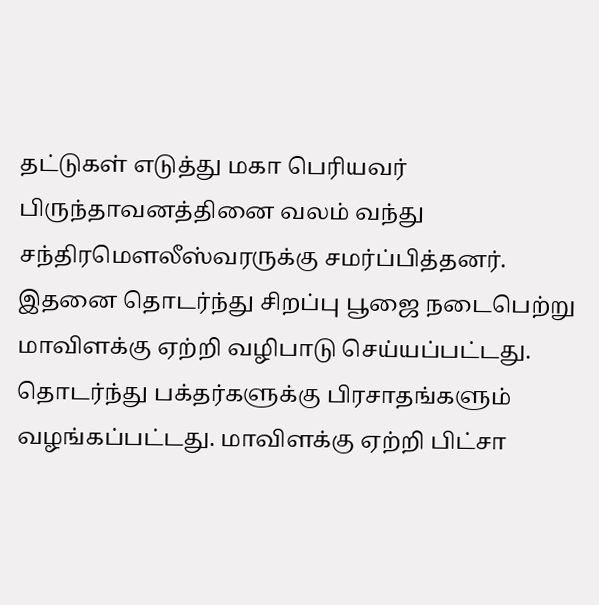தட்டுகள் எடுத்து மகா பெரியவர் பிருந்தாவனத்தினை வலம் வந்து சந்திரமௌலீஸ்வரருக்கு சமர்ப்பித்தனர்.
இதனை தொடர்ந்து சிறப்பு பூஜை நடைபெற்று மாவிளக்கு ஏற்றி வழிபாடு செய்யப்பட்டது. தொடர்ந்து பக்தர்களுக்கு பிரசாதங்களும் வழங்கப்பட்டது. மாவிளக்கு ஏற்றி பிட்சா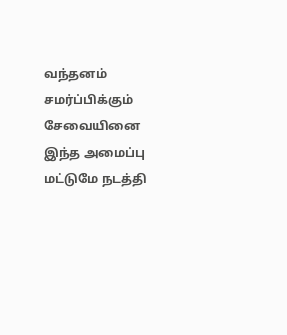வந்தனம் சமர்ப்பிக்கும் சேவையினை இந்த அமைப்பு மட்டுமே நடத்தி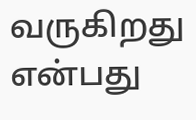வருகிறது என்பது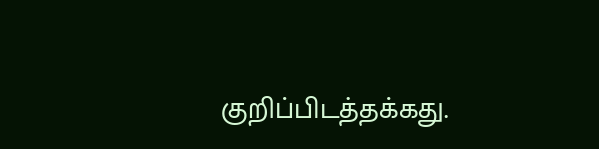குறிப்பிடத்தக்கது.